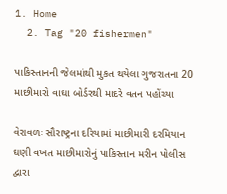1. Home
  2. Tag "20 fishermen"

પાકિસ્તાનની જેલમાંથી મુકત થયેલા ગુજરાતના 20 માછીમારો વાઘા બોર્ડરથી માદરે વતન પહોંચ્યા

વેરાવળઃ સૌરાષ્ટ્રના દરિયામાં માછીમારી દરમિયાન ઘણી વખત માછીમારોનું પાકિસ્તાન મરીન પોલીસ દ્વારા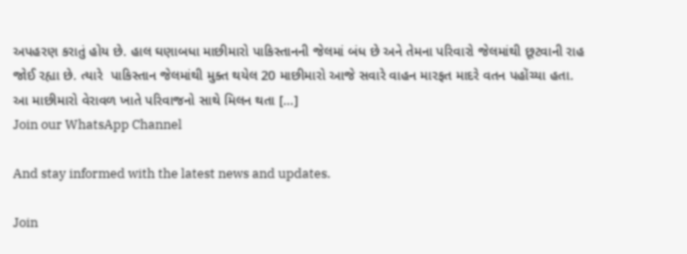અપહરણ કરાતું હોય છે. હાલ ઘણાબધા માછીમારો પાકિસ્તાનની જેલમાં બંધ છે અને તેમના પરિવારો જેલમાંથી છૂટવાની રાહ જોઈ રહ્યા છે. ત્યારે  પાકિસ્તાન જેલમાંથી મુક્ત થયેલ 20 માછીમારો આજે સવારે વાહન મારફત માદરે વતન પહોંચ્યા હતા. આ માછીમારો વેરાવળ ખાતે પરિવાજનો સાથે મિલન થતા […]
Join our WhatsApp Channel

And stay informed with the latest news and updates.

Join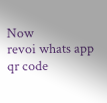Now
revoi whats app qr code